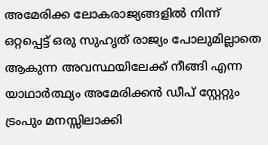അമേരിക്ക ലോകരാജ്യങ്ങളിൽ നിന്ന് ഒറ്റപ്പെട്ട് ഒരു സുഹൃത് രാജ്യം പോലുമില്ലാതെ ആകുന്ന അവസ്ഥയിലേക്ക് നീങ്ങി എന്ന യാഥാർത്ഥ്യം അമേരിക്കൻ ഡീപ് സ്റ്റേറ്റും ട്രംപും മനസ്സിലാക്കി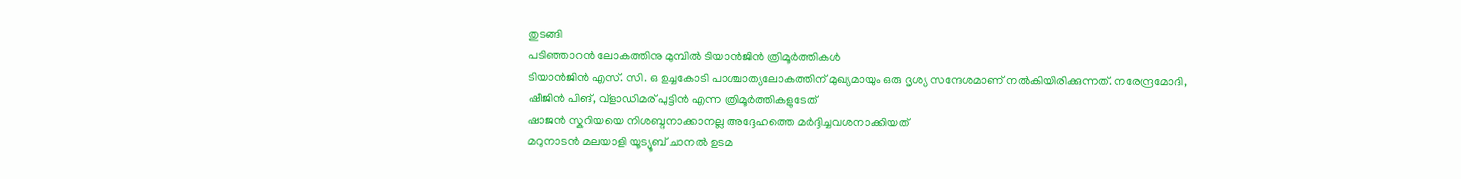തുടങ്ങി
പടിഞ്ഞാറൻ ലോകത്തിനു മുമ്പിൽ ടിയാൻജിൻ ത്രിമൂർത്തികൾ
ടിയാൻജിൻ എസ്. സി. ഒ ഉച്ചകോടി പാശ്ചാത്യലോകത്തിന് മുഖ്യമായും ഒരു ദൃശ്യ സന്ദേശമാണ് നൽകിയിരിക്കുന്നത്. നരേന്ദ്രമോദി, ഷീജിൻ പിങ്, വ്ളാഡിമര് പുട്ടിൻ എന്ന ത്രിമൂർത്തികളുടേത്
ഷാജൻ സ്കറിയയെ നിശബ്ദനാക്കാനല്ല അദ്ദേഹത്തെ മർദ്ദിച്ചവശനാക്കിയത്
മറുനാടൻ മലയാളി യൂട്യൂബ് ചാനൽ ഉടമ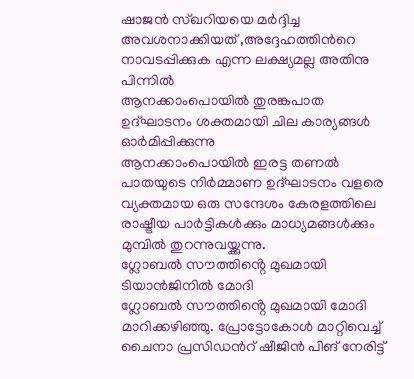ഷാജൻ സ്ഖറിയയെ മർദ്ദിച്ച അവശനാക്കിയത് ,അദ്ദേഹത്തിൻറെ നാവടപ്പിക്കുക എന്ന ലക്ഷ്യമല്ല അതിനു പിന്നിൽ
ആനക്കാംപൊയിൽ തുരങ്കപാത ഉദ്ഘാടനം ശക്തമായി ചില കാര്യങ്ങൾ ഓർമിപ്പിക്കുന്നു
ആനക്കാംപൊയിൽ ഇരട്ട തണൽ പാതയുടെ നിർമ്മാണ ഉദ്ഘാടനം വളരെ വ്യക്തമായ ഒരു സന്ദേശം കേരളത്തിലെ രാഷ്ട്രീയ പാർട്ടികൾക്കും മാധ്യമങ്ങൾക്കും മുമ്പിൽ തുറന്നുവയ്ക്കുന്നു.
ഗ്ലോബൽ സൗത്തിൻ്റെ മുഖമായി ടിയാൻജിനിൽ മോദി
ഗ്ലോബൽ സൗത്തിൻ്റെ മുഖമായി മോദി മാറിക്കഴിഞ്ഞു. പ്രോട്ടോകോൾ മാറ്റിവെച്ച് ചൈനാ പ്രസിഡൻറ് ഷീജിൻ പിങ് നേരിട്ട്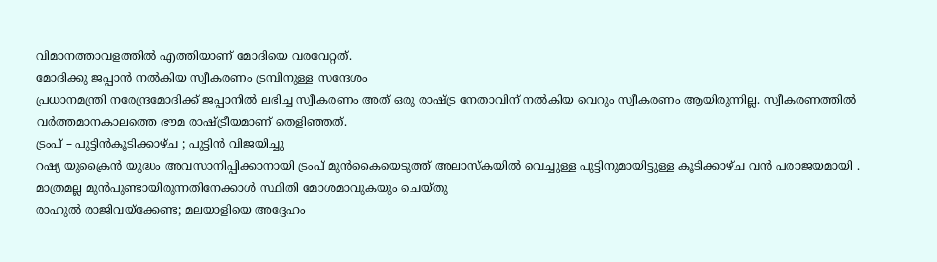വിമാനത്താവളത്തിൽ എത്തിയാണ് മോദിയെ വരവേറ്റത്.
മോദിക്കു ജപ്പാൻ നൽകിയ സ്വീകരണം ട്രമ്പിനുള്ള സന്ദേശം
പ്രധാനമന്ത്രി നരേന്ദ്രമോദിക്ക് ജപ്പാനിൽ ലഭിച്ച സ്വീകരണം അത് ഒരു രാഷ്ട്ര നേതാവിന് നൽകിയ വെറും സ്വീകരണം ആയിരുന്നില്ല. സ്വീകരണത്തിൽ വർത്തമാനകാലത്തെ ഭൗമ രാഷ്ട്രീയമാണ് തെളിഞ്ഞത്.
ട്രംപ് – പുട്ടിൻകൂടിക്കാഴ്ച ; പുട്ടിൻ വിജയിച്ചു
റഷ്യ യുക്രൈൻ യുദ്ധം അവസാനിപ്പിക്കാനായി ട്രംപ് മുൻകൈയെടുത്ത് അലാസ്കയിൽ വെച്ചുള്ള പുട്ടിനുമായിട്ടുള്ള കൂടിക്കാഴ്ച വൻ പരാജയമായി . മാത്രമല്ല മുൻപുണ്ടായിരുന്നതിനേക്കാൾ സ്ഥിതി മോശമാവുകയും ചെയ്തു
രാഹുൽ രാജിവയ്ക്കേണ്ട; മലയാളിയെ അദ്ദേഹം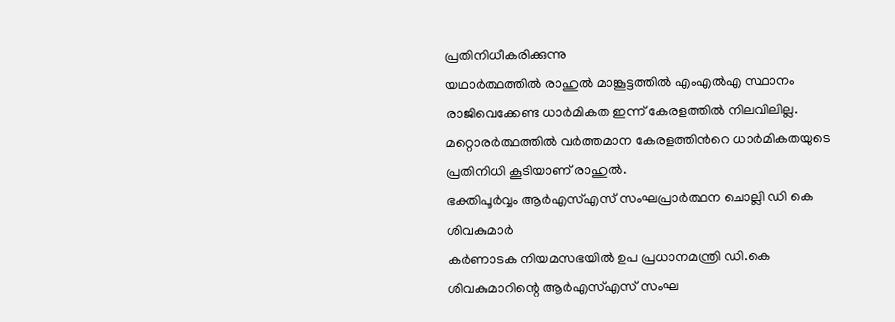പ്രതിനിധീകരിക്കുന്നു
യഥാർത്ഥത്തിൽ രാഹുൽ മാങ്കൂട്ടത്തിൽ എംഎൽഎ സ്ഥാനം രാജിവെക്കേണ്ട ധാർമികത ഇന്ന് കേരളത്തിൽ നിലവിലില്ല. മറ്റൊരർത്ഥത്തിൽ വർത്തമാന കേരളത്തിൻറെ ധാർമികതയുടെ പ്രതിനിധി കൂടിയാണ് രാഹുൽ.
ഭക്തിപൂർവ്വം ആർഎസ്എസ് സംഘപ്രാർത്ഥന ചൊല്ലി ഡി കെ ശിവകുമാർ
കർണാടക നിയമസഭയിൽ ഉപ പ്രധാനമന്ത്രി ഡി.കെ ശിവകുമാറിന്റെ ആർഎസ്എസ് സംഘ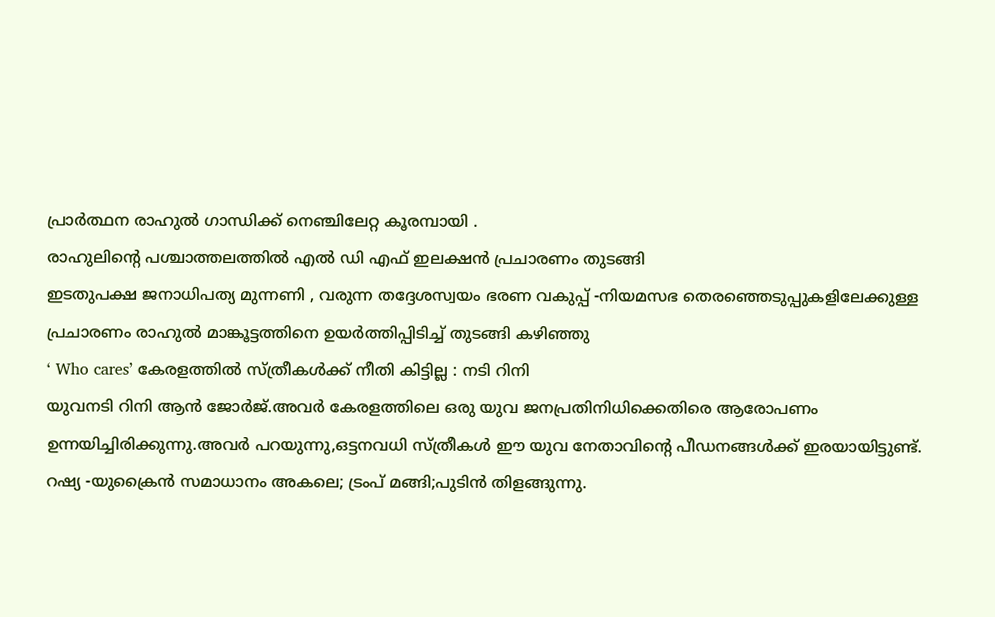പ്രാർത്ഥന രാഹുൽ ഗാന്ധിക്ക് നെഞ്ചിലേറ്റ കൂരമ്പായി .
രാഹുലിൻ്റെ പശ്ചാത്തലത്തിൽ എൽ ഡി എഫ് ഇലക്ഷൻ പ്രചാരണം തുടങ്ങി
ഇടതുപക്ഷ ജനാധിപത്യ മുന്നണി , വരുന്ന തദ്ദേശസ്വയം ഭരണ വകുപ്പ് -നിയമസഭ തെരഞ്ഞെടുപ്പുകളിലേക്കുള്ള പ്രചാരണം രാഹുൽ മാങ്കൂട്ടത്തിനെ ഉയർത്തിപ്പിടിച്ച് തുടങ്ങി കഴിഞ്ഞു
‘ Who cares’ കേരളത്തിൽ സ്ത്രീകൾക്ക് നീതി കിട്ടില്ല : നടി റിനി
യുവനടി റിനി ആൻ ജോർജ്.അവർ കേരളത്തിലെ ഒരു യുവ ജനപ്രതിനിധിക്കെതിരെ ആരോപണം ഉന്നയിച്ചിരിക്കുന്നു.അവർ പറയുന്നു,ഒട്ടനവധി സ്ത്രീകൾ ഈ യുവ നേതാവിന്റെ പീഡനങ്ങൾക്ക് ഇരയായിട്ടുണ്ട്.
റഷ്യ -യുക്രൈൻ സമാധാനം അകലെ; ട്രംപ് മങ്ങി;പുടിൻ തിളങ്ങുന്നു.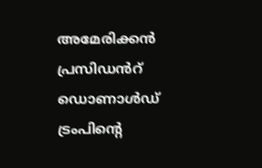അമേരിക്കൻ പ്രസിഡൻറ് ഡൊണാൾഡ് ട്രംപിന്റെ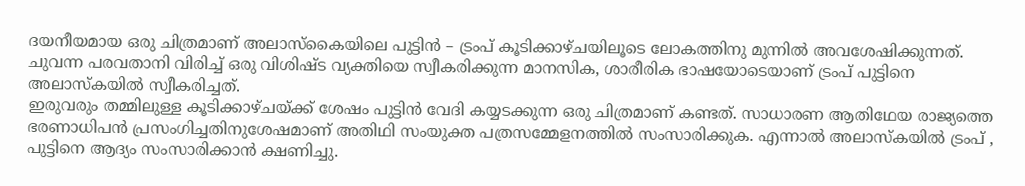ദയനീയമായ ഒരു ചിത്രമാണ് അലാസ്കൈയിലെ പുട്ടിൻ – ട്രംപ് കൂടിക്കാഴ്ചയിലൂടെ ലോകത്തിനു മുന്നിൽ അവശേഷിക്കുന്നത്. ചുവന്ന പരവതാനി വിരിച്ച് ഒരു വിശിഷ്ട വ്യക്തിയെ സ്വീകരിക്കുന്ന മാനസിക, ശാരീരിക ഭാഷയോടെയാണ് ട്രംപ് പുട്ടിനെ അലാസ്കയിൽ സ്വീകരിച്ചത്.
ഇരുവരും തമ്മിലുള്ള കൂടിക്കാഴ്ചയ്ക്ക് ശേഷം പുട്ടിൻ വേദി കയ്യടക്കുന്ന ഒരു ചിത്രമാണ് കണ്ടത്. സാധാരണ ആതിഥേയ രാജ്യത്തെ ഭരണാധിപൻ പ്രസംഗിച്ചതിനുശേഷമാണ് അതിഥി സംയുക്ത പത്രസമ്മേളനത്തിൽ സംസാരിക്കുക. എന്നാൽ അലാസ്കയിൽ ട്രംപ് , പുട്ടിനെ ആദ്യം സംസാരിക്കാൻ ക്ഷണിച്ചു.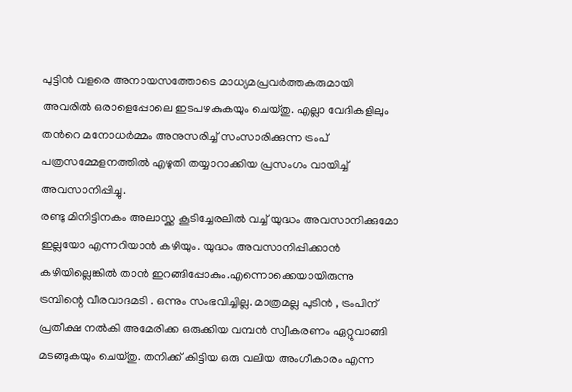പുട്ടിൻ വളരെ അനായസത്തോടെ മാധ്യമപ്രവർത്തകരുമായി അവരിൽ ഒരാളെപ്പോലെ ഇടപഴകുകയും ചെയ്തു. എല്ലാ വേദികളിലും തൻറെ മനോധർമ്മം അനുസരിച്ച് സംസാരിക്കുന്ന ട്രംപ് പത്രസമ്മേളനത്തിൽ എഴുതി തയ്യാറാക്കിയ പ്രസംഗം വായിച്ച് അവസാനിപ്പിച്ചു.
രണ്ടു മിനിട്ടിനകം അലാസ്ക്ക കൂടിച്ചേരലിൽ വച്ച് യുദ്ധം അവസാനിക്കുമോ ഇല്ലയോ എന്നറിയാൻ കഴിയും. യുദ്ധം അവസാനിപ്പിക്കാൻ കഴിയില്ലെങ്കിൽ താൻ ഇറങ്ങിപ്പോകും.എന്നൊക്കെയായിരുന്നു ട്രമ്പിന്റെ വീരവാദമടി . ഒന്നും സംഭവിച്ചില്ല. മാത്രമല്ല പുടിൻ , ട്രംപിന് പ്രതീക്ഷ നൽകി അമേരിക്ക ഒരുക്കിയ വമ്പൻ സ്വീകരണം ഏറ്റുവാങ്ങി മടങ്ങുകയും ചെയ്തു. തനിക്ക് കിട്ടിയ ഒരു വലിയ അംഗീകാരം എന്ന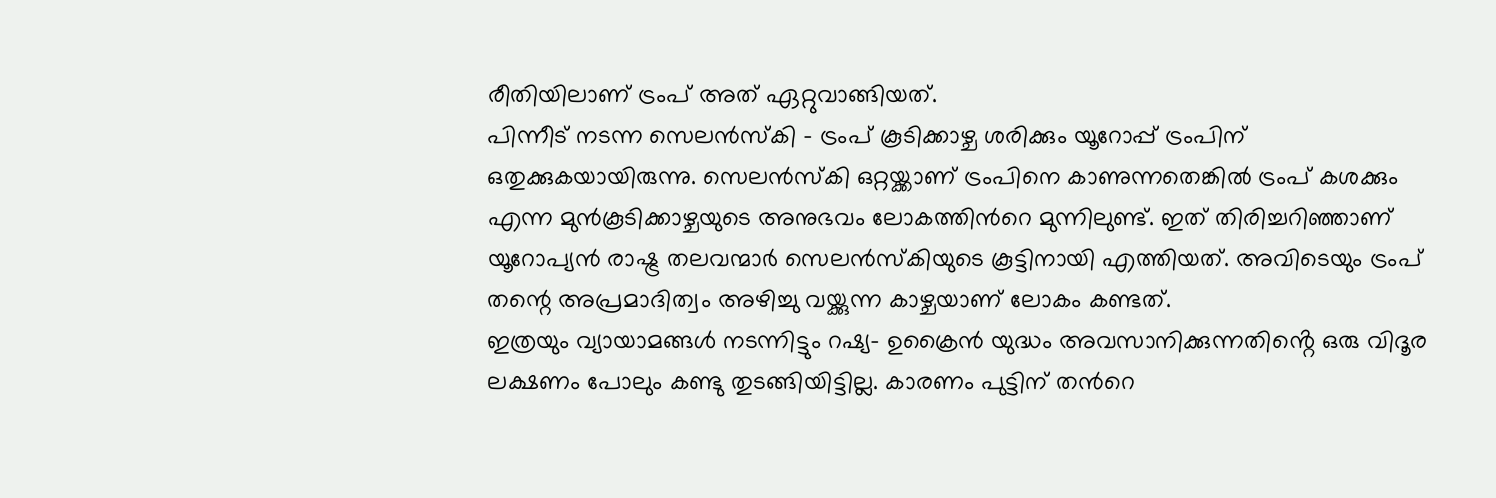രീതിയിലാണ് ട്രംപ് അത് ഏറ്റുവാങ്ങിയത്.
പിന്നീട് നടന്ന സെലൻസ്കി – ട്രംപ് കൂടിക്കാഴ്ച ശരിക്കും യൂറോപ്പ് ട്രംപിന് ഒതുക്കുകയായിരുന്നു. സെലൻസ്കി ഒറ്റയ്ക്കാണ് ട്രംപിനെ കാണുന്നതെങ്കിൽ ട്രംപ് കശക്കും എന്ന മുൻകൂടിക്കാഴ്ചയുടെ അനുഭവം ലോകത്തിൻറെ മുന്നിലുണ്ട്. ഇത് തിരിച്ചറിഞ്ഞാണ് യൂറോപ്യൻ രാഷ്ട്ര തലവന്മാർ സെലൻസ്കിയുടെ കൂട്ടിനായി എത്തിയത്. അവിടെയും ട്രംപ് തന്റെ അപ്രമാദിത്വം അഴിച്ചു വയ്ക്കുന്ന കാഴ്ചയാണ് ലോകം കണ്ടത്.
ഇത്രയും വ്യായാമങ്ങൾ നടന്നിട്ടും റഷ്യ- ഉക്രൈൻ യുദ്ധം അവസാനിക്കുന്നതിൻ്റെ ഒരു വിദൂര ലക്ഷണം പോലും കണ്ടു തുടങ്ങിയിട്ടില്ല. കാരണം പുട്ടിന് തൻറെ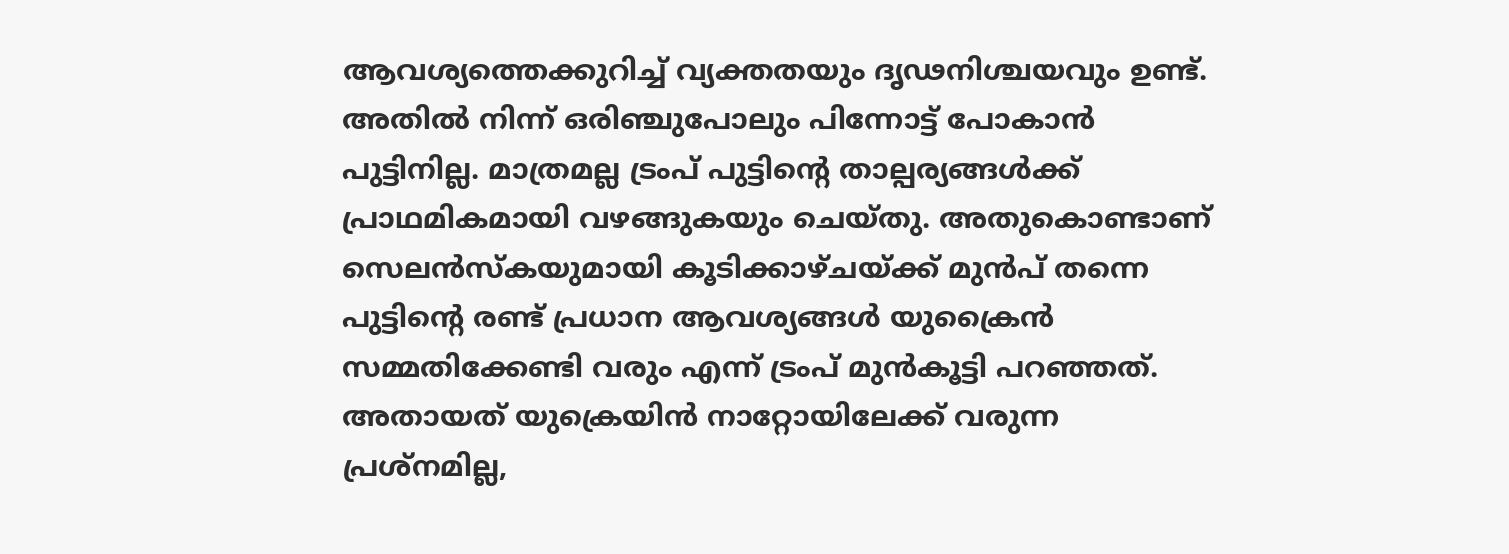ആവശ്യത്തെക്കുറിച്ച് വ്യക്തതയും ദൃഢനിശ്ചയവും ഉണ്ട്. അതിൽ നിന്ന് ഒരിഞ്ചുപോലും പിന്നോട്ട് പോകാൻ പുട്ടിനില്ല. മാത്രമല്ല ട്രംപ് പുട്ടിന്റെ താല്പര്യങ്ങൾക്ക് പ്രാഥമികമായി വഴങ്ങുകയും ചെയ്തു. അതുകൊണ്ടാണ് സെലൻസ്കയുമായി കൂടിക്കാഴ്ചയ്ക്ക് മുൻപ് തന്നെ പുട്ടിന്റെ രണ്ട് പ്രധാന ആവശ്യങ്ങൾ യുക്രൈൻ സമ്മതിക്കേണ്ടി വരും എന്ന് ട്രംപ് മുൻകൂട്ടി പറഞ്ഞത്. അതായത് യുക്രെയിൻ നാറ്റോയിലേക്ക് വരുന്ന പ്രശ്നമില്ല,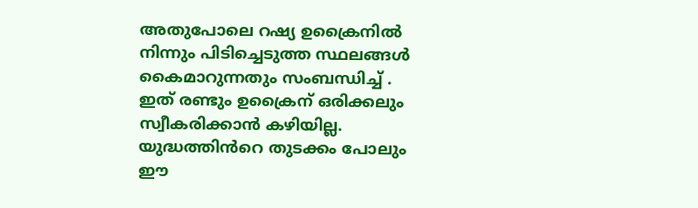അതുപോലെ റഷ്യ ഉക്രൈനിൽ നിന്നും പിടിച്ചെടുത്ത സ്ഥലങ്ങൾ കൈമാറുന്നതും സംബന്ധിച്ച് . ഇത് രണ്ടും ഉക്രൈന് ഒരിക്കലും സ്വീകരിക്കാൻ കഴിയില്ല. യുദ്ധത്തിൻറെ തുടക്കം പോലും ഈ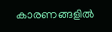കാരണങ്ങളിൽ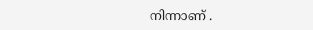നിന്നാണ് .